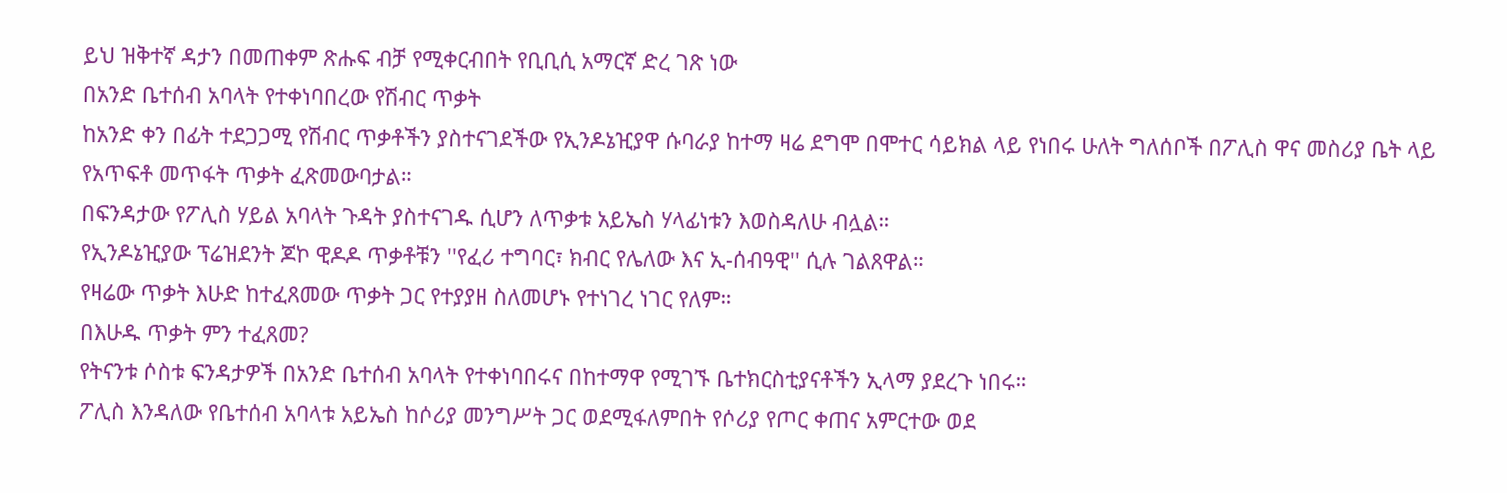ይህ ዝቅተኛ ዳታን በመጠቀም ጽሑፍ ብቻ የሚቀርብበት የቢቢሲ አማርኛ ድረ ገጽ ነው
በአንድ ቤተሰብ አባላት የተቀነባበረው የሽብር ጥቃት
ከአንድ ቀን በፊት ተደጋጋሚ የሽብር ጥቃቶችን ያስተናገደችው የኢንዶኔዢያዋ ሱባራያ ከተማ ዛሬ ደግሞ በሞተር ሳይክል ላይ የነበሩ ሁለት ግለሰቦች በፖሊስ ዋና መስሪያ ቤት ላይ የአጥፍቶ መጥፋት ጥቃት ፈጽመውባታል።
በፍንዳታው የፖሊስ ሃይል አባላት ጉዳት ያስተናገዱ ሲሆን ለጥቃቱ አይኤስ ሃላፊነቱን እወስዳለሁ ብሏል።
የኢንዶኔዢያው ፕሬዝደንት ጆኮ ዊዶዶ ጥቃቶቹን ''የፈሪ ተግባር፣ ክብር የሌለው እና ኢ-ሰብዓዊ'' ሲሉ ገልጸዋል።
የዛሬው ጥቃት እሁድ ከተፈጸመው ጥቃት ጋር የተያያዘ ስለመሆኑ የተነገረ ነገር የለም።
በእሁዱ ጥቃት ምን ተፈጸመ?
የትናንቱ ሶስቱ ፍንዳታዎች በአንድ ቤተሰብ አባላት የተቀነባበሩና በከተማዋ የሚገኙ ቤተክርስቲያናቶችን ኢላማ ያደረጉ ነበሩ።
ፖሊስ እንዳለው የቤተሰብ አባላቱ አይኤስ ከሶሪያ መንግሥት ጋር ወደሚፋለምበት የሶሪያ የጦር ቀጠና አምርተው ወደ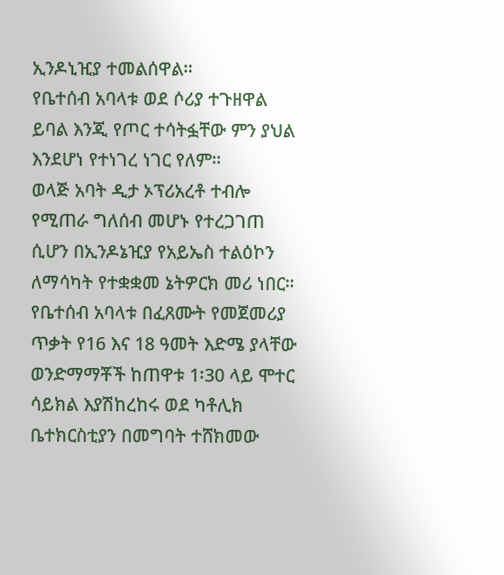ኢንዶኒዢያ ተመልሰዋል።
የቤተሰብ አባላቱ ወደ ሶሪያ ተጉዘዋል ይባል እንጂ የጦር ተሳትፏቸው ምን ያህል እንደሆነ የተነገረ ነገር የለም።
ወላጅ አባት ዲታ ኦፕሪአረቶ ተብሎ የሚጠራ ግለሰብ መሆኑ የተረጋገጠ ሲሆን በኢንዶኔዢያ የአይኤስ ተልዕኮን ለማሳካት የተቋቋመ ኔትዎርክ መሪ ነበር።
የቤተሰብ አባላቱ በፈጸሙት የመጀመሪያ ጥቃት የ16 እና 18 ዓመት እድሜ ያላቸው ወንድማማቾች ከጠዋቱ 1፡30 ላይ ሞተር ሳይክል እያሽከረከሩ ወደ ካቶሊክ ቤተክርስቲያን በመግባት ተሸክመው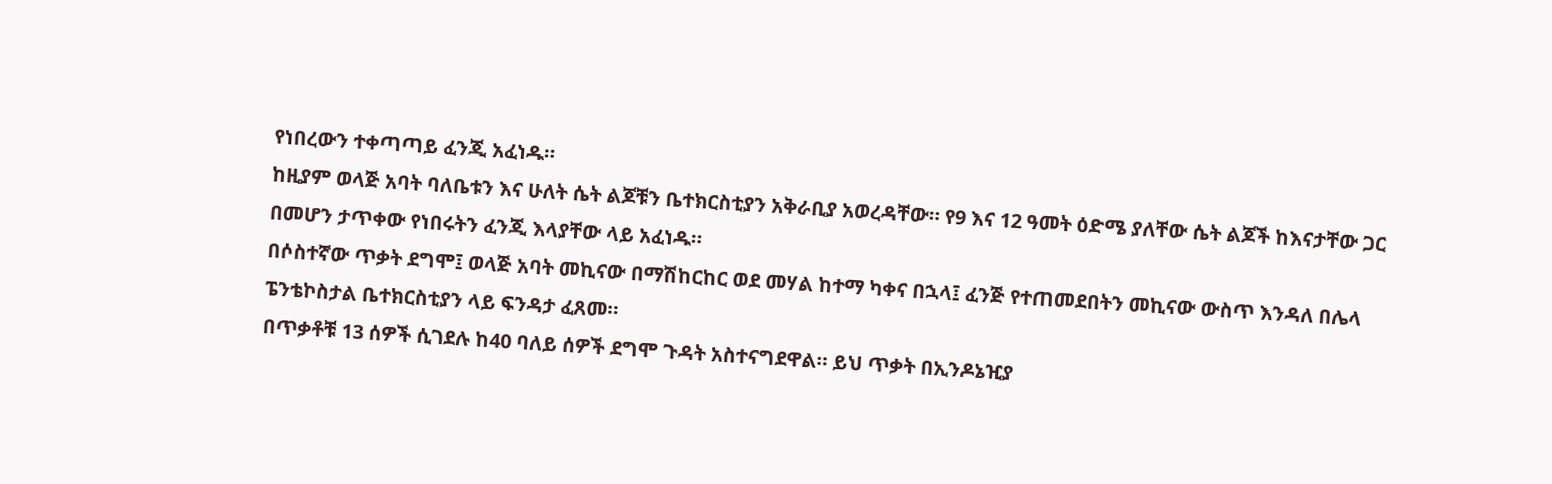የነበረውን ተቀጣጣይ ፈንጂ አፈነዱ።
ከዚያም ወላጅ አባት ባለቤቱን እና ሁለት ሴት ልጆቹን ቤተክርስቲያን አቅራቢያ አወረዳቸው። የ9 እና 12 ዓመት ዕድሜ ያለቸው ሴት ልጆች ከእናታቸው ጋር በመሆን ታጥቀው የነበሩትን ፈንጂ እላያቸው ላይ አፈነዱ።
በሶስተኛው ጥቃት ደግሞ፤ ወላጅ አባት መኪናው በማሽከርከር ወደ መሃል ከተማ ካቀና በኋላ፤ ፈንጅ የተጠመደበትን መኪናው ውስጥ እንዳለ በሌላ ፔንቴኮስታል ቤተክርስቲያን ላይ ፍንዳታ ፈጸመ።
በጥቃቶቹ 13 ሰዎች ሲገደሉ ከ40 ባለይ ሰዎች ደግሞ ጉዳት አስተናግደዋል። ይህ ጥቃት በኢንዶኔዢያ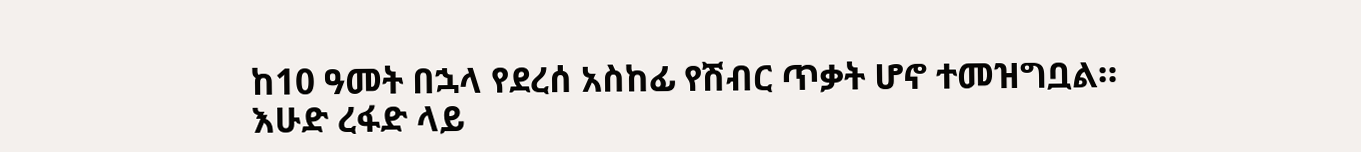ከ10 ዓመት በኋላ የደረሰ አስከፊ የሽብር ጥቃት ሆኖ ተመዝግቧል።
እሁድ ረፋድ ላይ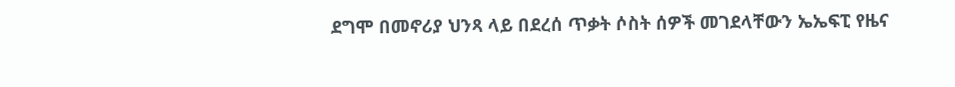ደግሞ በመኖሪያ ህንጻ ላይ በደረሰ ጥቃት ሶስት ሰዎች መገደላቸውን ኤኤፍፒ የዜና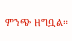ምንጭ ዘግቧል።